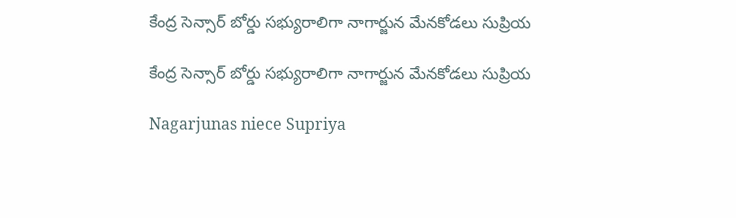కేంద్ర సెన్సార్ బోర్డు సభ్యురాలిగా నాగార్జున మేనకోడలు సుప్రియ

కేంద్ర సెన్సార్ బోర్డు సభ్యురాలిగా నాగార్జున మేనకోడలు సుప్రియ

Nagarjunas niece Supriya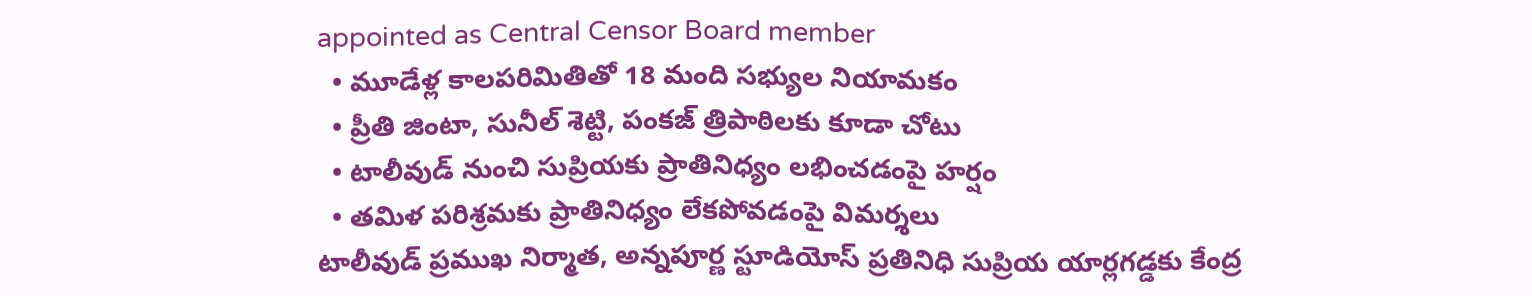appointed as Central Censor Board member
  • మూడేళ్ల కాలపరిమితితో 18 మంది సభ్యుల నియామకం
  • ప్రీతి జింటా, సునీల్ శెట్టి, పంకజ్ త్రిపాఠిలకు కూడా చోటు
  • టాలీవుడ్ నుంచి సుప్రియకు ప్రాతినిధ్యం లభించడంపై హర్షం
  • తమిళ పరిశ్రమకు ప్రాతినిధ్యం లేకపోవడంపై విమర్శలు
టాలీవుడ్ ప్రముఖ నిర్మాత, అన్నపూర్ణ స్టూడియోస్ ప్రతినిధి సుప్రియ యార్లగడ్డకు కేంద్ర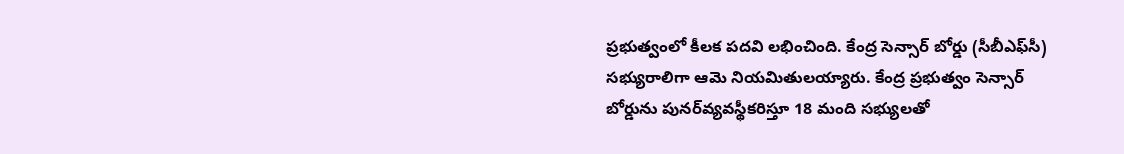ప్రభుత్వంలో కీలక పదవి లభించింది. కేంద్ర సెన్సార్ బోర్డు (సీబీఎఫ్‌సీ) సభ్యురాలిగా ఆమె నియమితులయ్యారు. కేంద్ర ప్రభుత్వం సెన్సార్ బోర్డును పునర్‌వ్యవస్థీకరిస్తూ 18 మంది సభ్యులతో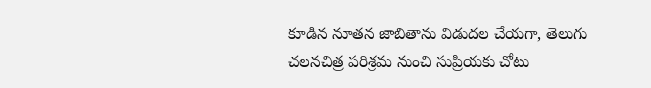కూడిన నూతన జాబితాను విడుదల చేయగా, తెలుగు చలనచిత్ర పరిశ్రమ నుంచి సుప్రియకు చోటు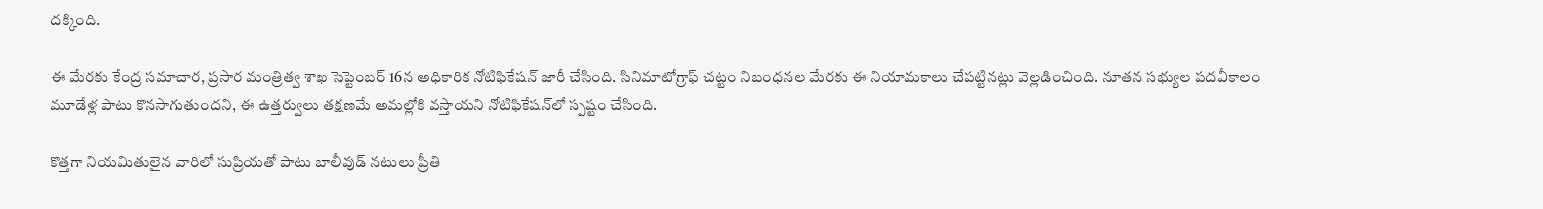దక్కింది.

ఈ మేరకు కేంద్ర సమాచార, ప్రసార మంత్రిత్వ శాఖ సెప్టెంబర్ 16న అధికారిక నోటిఫికేషన్ జారీ చేసింది. సినిమాటోగ్రాఫ్ చట్టం నిబంధనల మేరకు ఈ నియామకాలు చేపట్టినట్లు వెల్లడించింది. నూతన సభ్యుల పదవీకాలం మూడేళ్ల పాటు కొనసాగుతుందని, ఈ ఉత్తర్వులు తక్షణమే అమల్లోకి వస్తాయని నోటిఫికేషన్‌లో స్పష్టం చేసింది.

కొత్తగా నియమితులైన వారిలో సుప్రియతో పాటు బాలీవుడ్ నటులు ప్రీతి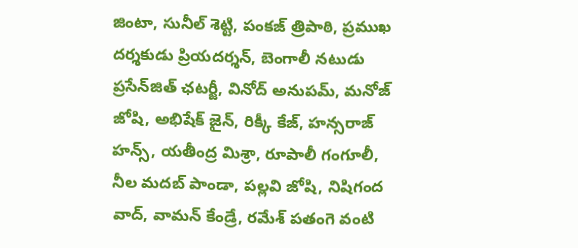జింటా, సునీల్ శెట్టి, పంకజ్ త్రిపాఠి, ప్రముఖ దర్శకుడు ప్రియదర్శన్, బెంగాలీ నటుడు ప్రసేన్‌జిత్ ఛటర్జీ, వినోద్ అనుపమ్, మనోజ్ జోషి, అభిషేక్ జైన్, రిక్కీ కేజ్, హన్సరాజ్ హన్స్, యతీంద్ర మిశ్రా, రూపాలీ గంగూలీ, నీల మదబ్ పాండా, పల్లవి జోషి, నిషిగంద వాద్, వామన్ కేండ్రే, రమేశ్ పతంగె వంటి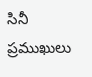సినీ ప్రముఖులు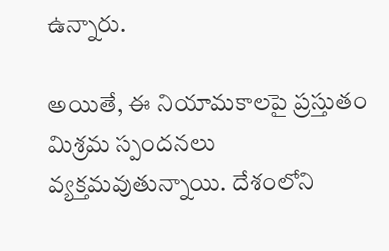ఉన్నారు.

అయితే, ఈ నియామకాలపై ప్రస్తుతం మిశ్రమ స్పందనలు వ్యక్తమవుతున్నాయి. దేశంలోని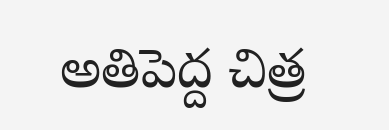అతిపెద్ద చిత్ర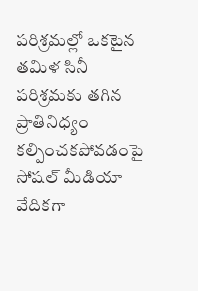పరిశ్రమల్లో ఒకటైన తమిళ సినీ పరిశ్రమకు తగిన ప్రాతినిధ్యం కల్పించకపోవడంపై సోషల్ మీడియా వేదికగా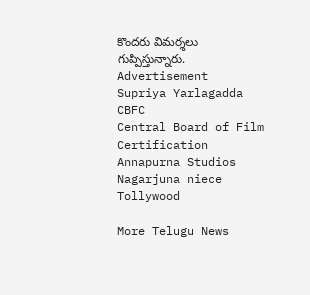కొందరు విమర్శలు గుప్పిస్తున్నారు.
Advertisement
Supriya Yarlagadda
CBFC
Central Board of Film Certification
Annapurna Studios
Nagarjuna niece
Tollywood

More Telugu News